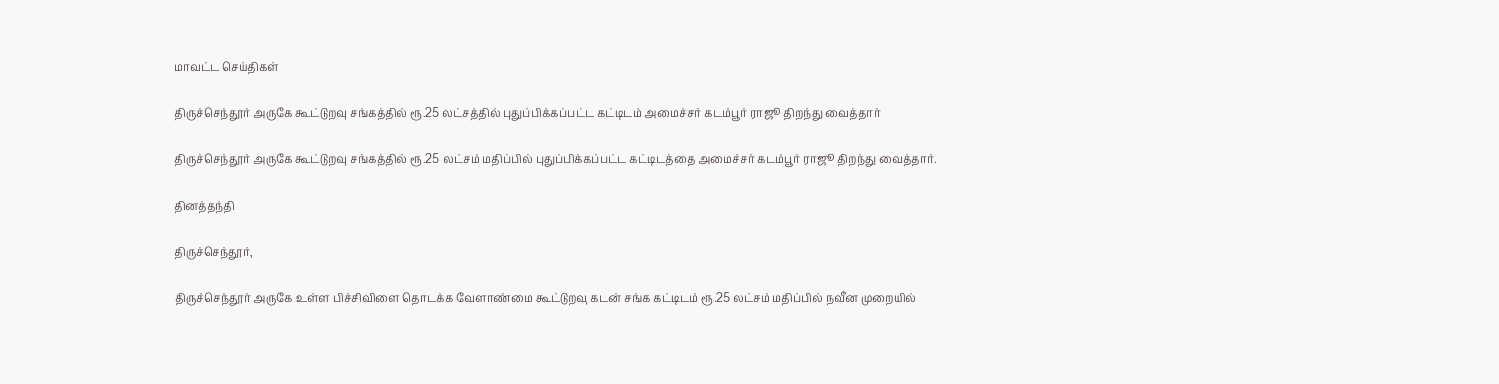மாவட்ட செய்திகள்

திருச்செந்தூர் அருகே கூட்டுறவு சங்கத்தில் ரூ.25 லட்சத்தில் புதுப்பிக்கப்பட்ட கட்டிடம் அமைச்சர் கடம்பூர் ராஜூ திறந்து வைத்தார்

திருச்செந்தூர் அருகே கூட்டுறவு சங்கத்தில் ரூ.25 லட்சம் மதிப்பில் புதுப்பிக்கப்பட்ட கட்டிடத்தை அமைச்சர் கடம்பூர் ராஜூ திறந்து வைத்தார்.

தினத்தந்தி

திருச்செந்தூர்,

திருச்செந்தூர் அருகே உள்ள பிச்சிவிளை தொடக்க வேளாண்மை கூட்டுறவு கடன் சங்க கட்டிடம் ரூ.25 லட்சம் மதிப்பில் நவீன முறையில்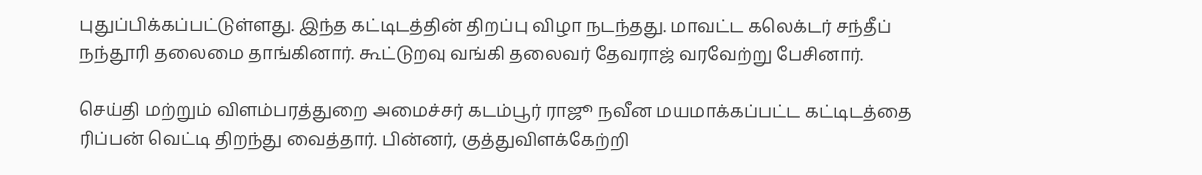புதுப்பிக்கப்பட்டுள்ளது. இந்த கட்டிடத்தின் திறப்பு விழா நடந்தது. மாவட்ட கலெக்டர் சந்தீப் நந்தூரி தலைமை தாங்கினார். கூட்டுறவு வங்கி தலைவர் தேவராஜ் வரவேற்று பேசினார்.

செய்தி மற்றும் விளம்பரத்துறை அமைச்சர் கடம்பூர் ராஜூ நவீன மயமாக்கப்பட்ட கட்டிடத்தை ரிப்பன் வெட்டி திறந்து வைத்தார். பின்னர், குத்துவிளக்கேற்றி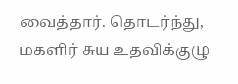வைத்தார். தொடர்ந்து, மகளிர் சுய உதவிக்குழு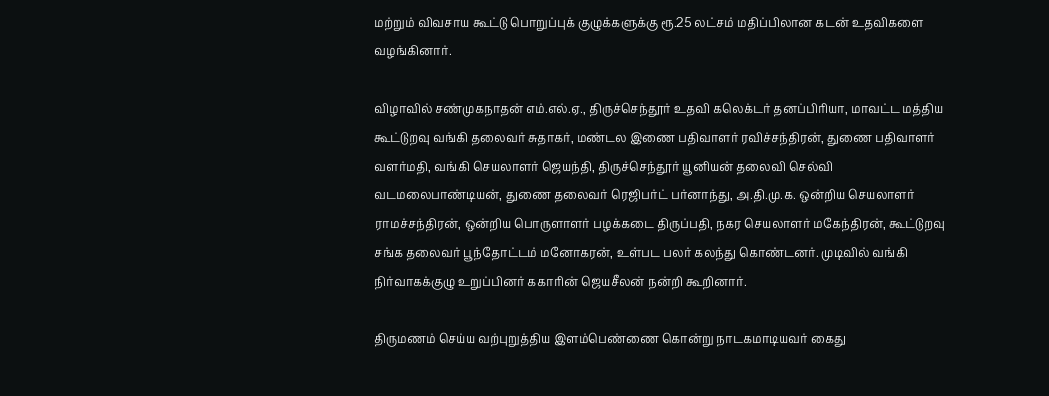மற்றும் விவசாய கூட்டு பொறுப்புக் குழுக்களுக்கு ரூ.25 லட்சம் மதிப்பிலான கடன் உதவிகளை வழங்கினார்.

விழாவில் சண்முகநாதன் எம்.எல்.ஏ., திருச்செந்தூர் உதவி கலெக்டர் தனப்பிரியா, மாவட்ட மத்திய கூட்டுறவு வங்கி தலைவர் சுதாகர், மண்டல இணை பதிவாளர் ரவிச்சந்திரன், துணை பதிவாளர் வளர்மதி, வங்கி செயலாளர் ஜெயந்தி, திருச்செந்தூர் யூனியன் தலைவி செல்வி வடமலைபாண்டியன், துணை தலைவர் ரெஜிபர்ட் பர்னாந்து, அ.தி.மு.க. ஒன்றிய செயலாளர் ராமச்சந்திரன், ஒன்றிய பொருளாளர் பழக்கடை திருப்பதி, நகர செயலாளர் மகேந்திரன், கூட்டுறவு சங்க தலைவர் பூந்தோட்டம் மனோகரன், உள்பட பலர் கலந்து கொண்டனர். முடிவில் வங்கி நிர்வாகக்குழு உறுப்பினர் ககாரின் ஜெயசீலன் நன்றி கூறினார்.

திருமணம் செய்ய வற்புறுத்திய இளம்பெண்ணை கொன்று நாடகமாடியவர் கைது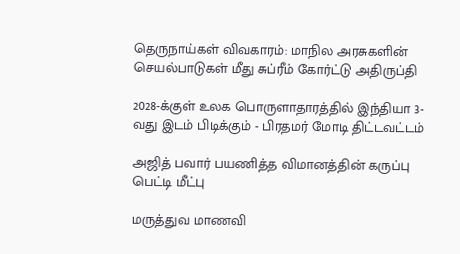தெருநாய்கள் விவகாரம்: மாநில அரசுகளின் செயல்பாடுகள் மீது சுப்ரீம் கோர்ட்டு அதிருப்தி

2028-க்குள் உலக பொருளாதாரத்தில் இந்தியா 3-வது இடம் பிடிக்கும் - பிரதமர் மோடி திட்டவட்டம்

அஜித் பவார் பயணித்த விமானத்தின் கருப்பு பெட்டி மீட்பு

மருத்துவ மாணவி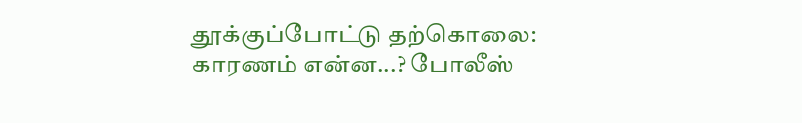தூக்குப்போட்டு தற்கொலை: காரணம் என்ன...? போலீஸ்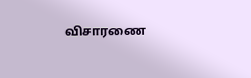விசாரணை